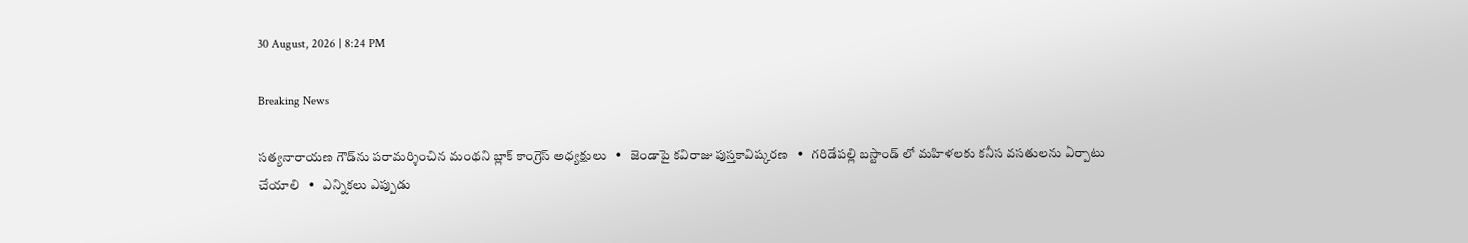30 August, 2026 | 8:24 PM

Breaking News

సత్యనారాయణ గౌడ్‌ను పరామర్శించిన మంథని బ్లాక్ కాంగ్రెస్ అధ్యక్షులు   •   జెండాపై కవిరాజు పుస్తకావిష్కరణ   •   గరిడేపల్లి బస్టాండ్ లో మహిళలకు కనీస వసతులను ఏర్పాటు చేయాలి   •   ఎన్నికలు ఎప్పుడు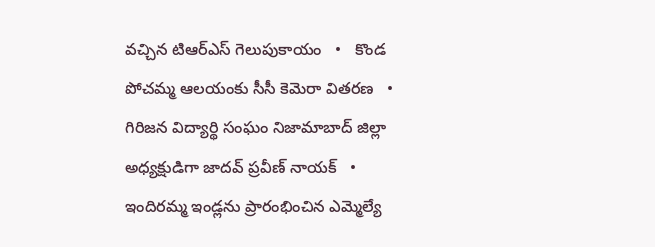వచ్చిన టిఆర్ఎస్ గెలుపుకాయం   •   కొండ పోచమ్మ ఆలయంకు సీసీ కెమెరా వితరణ   •   గిరిజన విద్యార్థి సంఘం నిజామాబాద్ జిల్లా అధ్యక్షుడిగా జాదవ్ ప్రవీణ్ నాయక్   •   ఇందిరమ్మ ఇండ్లను ప్రారంభించిన ఎమ్మెల్యే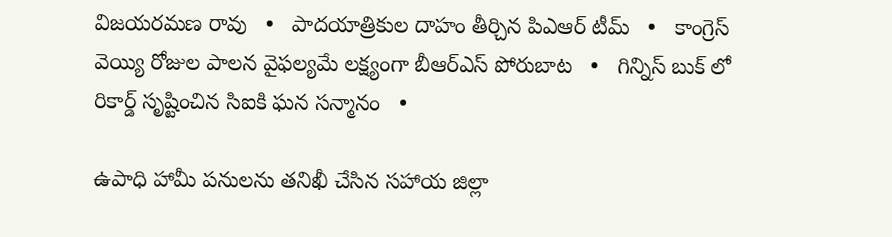విజయరమణ రావు   •   పాదయాత్రికుల దాహం తీర్చిన పిఎఆర్ టీమ్   •   కాంగ్రెస్ వెయ్యి రోజుల పాలన వైఫల్యమే లక్ష్యంగా బీఆర్ఎస్ పోరుబాట   •   గిన్నిస్ బుక్ లో రికార్డ్ సృష్టించిన సిఐకి ఘన సన్మానం   •

ఉపాధి హామీ పనులను తనిఖీ చేసిన సహాయ జిల్లా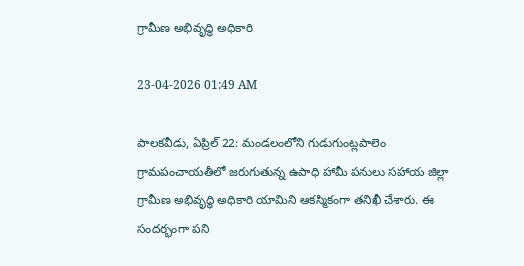గ్రామీణ అభివృద్ధి అధికారి

23-04-2026 01:49 AM

పాలకవీడు, ఏప్రిల్ 22: మండలంలోని గుడుగుంట్లపాలెం గ్రామపంచాయతీలో జరుగుతున్న ఉపాధి హామీ పనులు సహాయ జిల్లా గ్రామీణ అభివృద్ధి అధికారి యామిని ఆకస్మికంగా తనిఖీ చేశారు. ఈ సందర్భంగా పని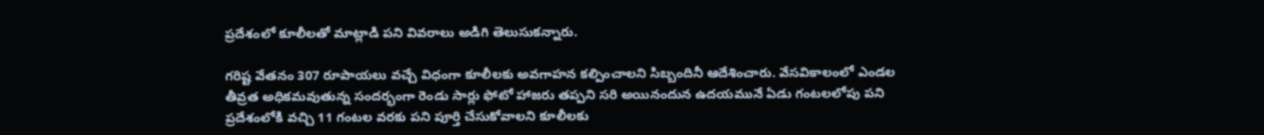ప్రదేశంలో కూలీలతో మాట్లాడి పని వివరాలు అడిగి తెలుసుకన్నారు.

గరిష్ట వేతనం 307 రూపాయలు వచ్చే విధంగా కూలీలకు అవగాహన కల్పించాలని సిబ్బందినీ ఆదేశించారు. వేసవికాలంలో ఎండల తీవ్రత అధికమవుతున్న సందర్భంగా రెండు సార్లు ఫోటో హాజరు తప్పని సరి అయినందున ఉదయమునే ఏడు గంటలలోపు పని ప్రదేశంలోకి వచ్చి 11 గంటల వరకు పని పూర్తి చేసుకోవాలని కూలీలకు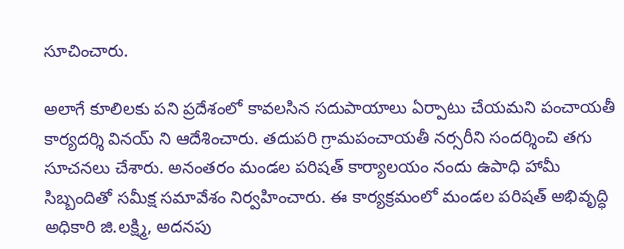సూచించారు.

అలాగే కూలిలకు పని ప్రదేశంలో కావలసిన సదుపాయాలు ఏర్పాటు చేయమని పంచాయతీ కార్యదర్శి వినయ్ ని ఆదేశించారు. తదుపరి గ్రామపంచాయతీ నర్సరీని సందర్శించి తగు సూచనలు చేశారు. అనంతరం మండల పరిషత్ కార్యాలయం నందు ఉపాధి హామీ సిబ్బందితో సమీక్ష సమావేశం నిర్వహించారు. ఈ కార్యక్రమంలో మండల పరిషత్ అభివృద్ధి అధికారి జి.లక్ష్మి, అదనపు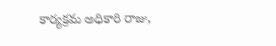కార్యక్రమ అధికారి రాజు,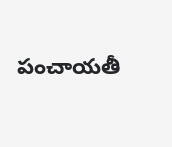పంచాయతీ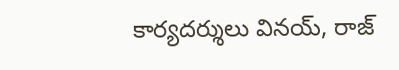కార్యదర్శులు వినయ్, రాజ్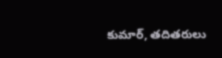కుమార్, తదితరులు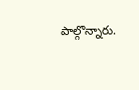పాల్గొన్నారు.